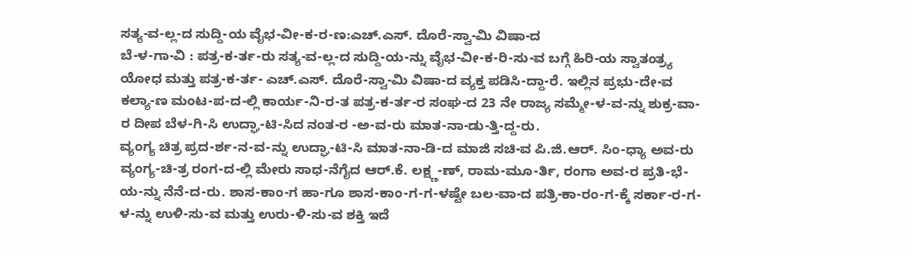ಸತ್ಯ-ವ-ಲ್ಲ-ದ ಸುದ್ದಿ-ಯ ವೈಭ-ವೀ-ಕ-ರ-ಣ:ಎಚ್.ಎಸ್. ದೊರೆ-ಸ್ವಾ-ಮಿ ವಿಷಾ-ದ
ಬೆ-ಳ-ಗಾ-ವಿ : ಪತ್ರ-ಕ-ರ್ತ-ರು ಸತ್ಯ-ವ-ಲ್ಲ-ದ ಸುದ್ದಿ-ಯ-ನ್ನು ವೈಭ-ವೀ-ಕ-ರಿ-ಸು-ವ ಬಗ್ಗೆ ಹಿರಿ-ಯ ಸ್ವಾತಂತ್ರ್ಯ ಯೋಧ ಮತ್ತು ಪತ್ರ-ಕ-ರ್ತ- ಎಚ್.ಎಸ್. ದೊರೆ-ಸ್ವಾ-ಮಿ ವಿಷಾ-ದ ವ್ಯಕ್ತ ಪಡಿಸಿ-ದ್ದಾ-ರೆ. ಇಲ್ಲಿನ ಪ್ರಭು-ದೇ-ವ ಕಲ್ಯಾ-ಣ ಮಂಟ-ಪ-ದ-ಲ್ಲಿ ಕಾರ್ಯ-ನಿ-ರ-ತ ಪತ್ರ-ಕ-ರ್ತ-ರ ಸಂಘ-ದ 23 ನೇ ರಾಜ್ಯ ಸಮ್ಮೇ-ಳ-ವ-ನ್ನು ಶುಕ್ರ-ವಾ-ರ ದೀಪ ಬೆಳ-ಗಿ-ಸಿ ಉದ್ಘಾ-ಟಿ-ಸಿದ ನಂತ-ರ -ಅ-ವ-ರು ಮಾತ-ನಾ-ಡು-ತ್ತಿ-ದ್ದ-ರು.
ವ್ಯಂಗ್ಯ ಚಿತ್ರ ಪ್ರದ-ರ್ಶ-ನ-ವ-ನ್ನು ಉದ್ಘಾ-ಟಿ-ಸಿ ಮಾತ-ನಾ-ಡಿ-ದ ಮಾಜಿ ಸಚಿ-ವ ಪಿ.ಜಿ.ಆರ್. ಸಿಂ-ಧ್ಯಾ ಅವ-ರು ವ್ಯಂಗ್ಯ-ಚಿ-ತ್ರ ರಂಗ-ದ-ಲ್ಲಿ ಮೇರು ಸಾಧ-ನೆಗೈದ ಆರ್.ಕೆ. ಲಕ್ಷ್ಣ-ಣ್, ರಾಮ-ಮೂ-ರ್ತಿ, ರಂಗಾ ಅವ-ರ ಪ್ರತಿ-ಭೆ-ಯ-ನ್ನು ನೆನೆ-ದ-ರು. ಶಾಸ-ಕಾಂ-ಗ ಹಾ-ಗೂ ಶಾಸ-ಕಾಂ-ಗ-ಗ-ಳಷ್ಟೇ ಬಲ-ವಾ-ದ ಪತ್ರಿ-ಕಾ-ರಂ-ಗ-ಕ್ಕೆ ಸರ್ಕಾ-ರ-ಗ-ಳ-ನ್ನು ಉಳಿ-ಸು-ವ ಮತ್ತು ಉರು-ಳಿ-ಸು-ವ ಶಕ್ತಿ ಇದೆ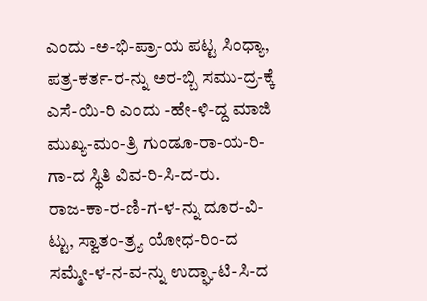ಎಂದು -ಅ-ಭಿ-ಪ್ರಾ-ಯ ಪಟ್ಟ ಸಿಂಧ್ಯಾ, ಪತ್ರ-ಕರ್ತ-ರ-ನ್ನು ಅರ-ಬ್ಬಿ ಸಮು-ದ್ರ-ಕ್ಕೆ ಎಸೆ-ಯಿ-ರಿ ಎಂದು -ಹೇ-ಳಿ-ದ್ದ ಮಾಜಿ ಮುಖ್ಯ-ಮಂ-ತ್ರಿ ಗುಂಡೂ-ರಾ-ಯ-ರಿ-ಗಾ-ದ ಸ್ಥಿತಿ ವಿವ-ರಿ-ಸಿ-ದ-ರು.
ರಾಜ-ಕಾ-ರ-ಣಿ-ಗ-ಳ-ನ್ನು ದೂರ-ವಿ-ಟ್ಟು, ಸ್ವಾತಂ-ತ್ರ್ಯ ಯೋಧ-ರಿಂ-ದ ಸಮ್ಮೇ-ಳ-ನ-ವ-ನ್ನು ಉದ್ಘಾ-ಟಿ-ಸಿ-ದ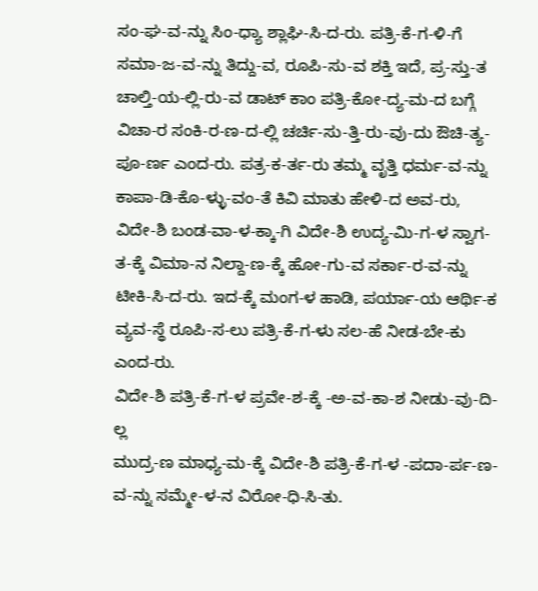ಸಂ-ಘ-ವ-ನ್ನು ಸಿಂ-ಧ್ಯಾ ಶ್ಲಾಘಿ-ಸಿ-ದ-ರು. ಪತ್ರಿ-ಕೆ-ಗ-ಳಿ-ಗೆ ಸಮಾ-ಜ-ವ-ನ್ನು ತಿದ್ದು-ವ, ರೂಪಿ-ಸು-ವ ಶಕ್ತಿ ಇದೆ, ಪ್ರ-ಸ್ತು-ತ ಚಾಲ್ತಿ-ಯ-ಲ್ಲಿ-ರು-ವ ಡಾಟ್ ಕಾಂ ಪತ್ರಿ-ಕೋ-ದ್ಯ-ಮ-ದ ಬಗ್ಗೆ ವಿಚಾ-ರ ಸಂಕಿ-ರ-ಣ-ದ-ಲ್ಲಿ ಚರ್ಚಿ-ಸು-ತ್ತಿ-ರು-ವು-ದು ಔಚಿ-ತ್ಯ-ಪೂ-ರ್ಣ ಎಂದ-ರು. ಪತ್ರ-ಕ-ರ್ತ-ರು ತಮ್ಮ ವೃತ್ತಿ ಧರ್ಮ-ವ-ನ್ನು ಕಾಪಾ-ಡಿ-ಕೊ-ಳ್ಳು-ವಂ-ತೆ ಕಿವಿ ಮಾತು ಹೇಳಿ-ದ ಅವ-ರು, ವಿದೇ-ಶಿ ಬಂಡ-ವಾ-ಳ-ಕ್ಕಾ-ಗಿ ವಿದೇ-ಶಿ ಉದ್ಯ-ಮಿ-ಗ-ಳ ಸ್ವಾಗ-ತ-ಕ್ಕೆ ವಿಮಾ-ನ ನಿಲ್ದಾ-ಣ-ಕ್ಕೆ ಹೋ-ಗು-ವ ಸರ್ಕಾ-ರ-ವ-ನ್ನು ಟೀಕಿ-ಸಿ-ದ-ರು. ಇದ-ಕ್ಕೆ ಮಂಗ-ಳ ಹಾಡಿ, ಪರ್ಯಾ-ಯ ಆರ್ಥಿ-ಕ ವ್ಯವ-ಸ್ಥೆ ರೂಪಿ-ಸ-ಲು ಪತ್ರಿ-ಕೆ-ಗ-ಳು ಸಲ-ಹೆ ನೀಡ-ಬೇ-ಕು ಎಂದ-ರು.
ವಿದೇ-ಶಿ ಪತ್ರಿ-ಕೆ-ಗ-ಳ ಪ್ರವೇ-ಶ-ಕ್ಕೆ -ಅ-ವ-ಕಾ-ಶ ನೀಡು-ವು-ದಿ-ಲ್ಲ
ಮುದ್ರ-ಣ ಮಾಧ್ಯ-ಮ-ಕ್ಕೆ ವಿದೇ-ಶಿ ಪತ್ರಿ-ಕೆ-ಗ-ಳ -ಪದಾ-ರ್ಪ-ಣ-ವ-ನ್ನು ಸಮ್ಮೇ-ಳ-ನ ವಿರೋ-ಧಿ-ಸಿ-ತು.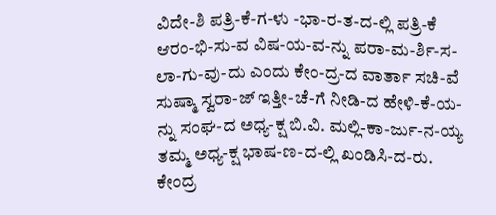ವಿದೇ-ಶಿ ಪತ್ರಿ-ಕೆ-ಗ-ಳು -ಭಾ-ರ-ತ-ದ-ಲ್ಲಿ ಪತ್ರಿ-ಕೆ ಆರಂ-ಭಿ-ಸು-ವ ವಿಷ-ಯ-ವ-ನ್ನು ಪರಾ-ಮ-ರ್ಶಿ-ಸ-ಲಾ-ಗು-ವು-ದು ಎಂದು ಕೇಂ-ದ್ರ-ದ ವಾರ್ತಾ ಸಚಿ-ವೆ ಸುಷ್ಮಾ ಸ್ವರಾ-ಜ್ ಇತ್ತೀ-ಚೆ-ಗೆ ನೀಡಿ-ದ ಹೇಳಿ-ಕೆ-ಯ-ನ್ನು ಸಂಘ-ದ ಅಧ್ಯ-ಕ್ಷ ಬಿ.ವಿ. ಮಲ್ಲಿ-ಕಾ-ರ್ಜು-ನ-ಯ್ಯ ತಮ್ಮ ಅಧ್ಯ-ಕ್ಷ ಭಾಷ-ಣ-ದ-ಲ್ಲಿ ಖಂಡಿಸಿ-ದ-ರು.
ಕೇಂದ್ರ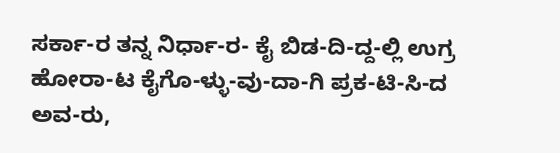ಸರ್ಕಾ-ರ ತನ್ನ ನಿರ್ಧಾ-ರ- ಕೈ ಬಿಡ-ದಿ-ದ್ದ-ಲ್ಲಿ ಉಗ್ರ ಹೋರಾ-ಟ ಕೈಗೊ-ಳ್ಳು-ವು-ದಾ-ಗಿ ಪ್ರಕ-ಟಿ-ಸಿ-ದ ಅವ-ರು,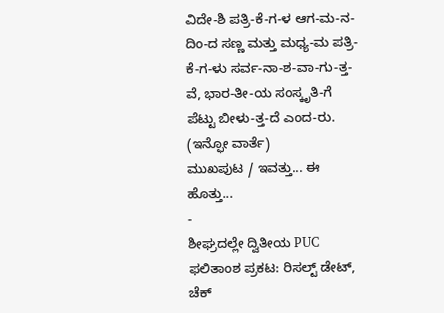ವಿದೇ-ಶಿ ಪತ್ರಿ-ಕೆ-ಗ-ಳ ಆಗ-ಮ-ನ-ದಿಂ-ದ ಸಣ್ಣ ಮತ್ತು ಮಧ್ಯ-ಮ ಪತ್ರಿ-ಕೆ-ಗ-ಳು ಸರ್ವ-ನಾ-ಶ-ವಾ-ಗು-ತ್ತ-ವೆ, ಭಾರ-ತೀ-ಯ ಸಂಸ್ಕೃತಿ-ಗೆ ಪೆಟ್ಟು ಬೀಳು-ತ್ತ-ದೆ ಎಂದ-ರು.
(ಇನ್ಫೋ ವಾರ್ತೆ)
ಮುಖಪುಟ / ಇವತ್ತು... ಈ ಹೊತ್ತು...
-
ಶೀಘ್ರದಲ್ಲೇ ದ್ವಿತೀಯ PUC ಫಲಿತಾಂಶ ಪ್ರಕಟ: ರಿಸಲ್ಟ್ ಡೇಟ್, ಚೆಕ್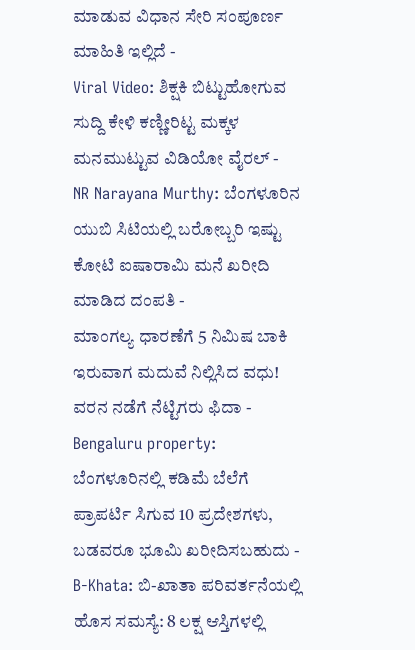ಮಾಡುವ ವಿಧಾನ ಸೇರಿ ಸಂಪೂರ್ಣ ಮಾಹಿತಿ ಇಲ್ಲಿದೆ -
Viral Video: ಶಿಕ್ಷಕಿ ಬಿಟ್ಟುಹೋಗುವ ಸುದ್ದಿ ಕೇಳಿ ಕಣ್ಣೀರಿಟ್ಟ ಮಕ್ಕಳ ಮನಮುಟ್ಟುವ ವಿಡಿಯೋ ವೈರಲ್ -
NR Narayana Murthy: ಬೆಂಗಳೂರಿನ ಯುಬಿ ಸಿಟಿಯಲ್ಲಿ ಬರೋಬ್ಬರಿ ಇಷ್ಟು ಕೋಟಿ ಐಷಾರಾಮಿ ಮನೆ ಖರೀದಿ ಮಾಡಿದ ದಂಪತಿ -
ಮಾಂಗಲ್ಯ ಧಾರಣೆಗೆ 5 ನಿಮಿಷ ಬಾಕಿ ಇರುವಾಗ ಮದುವೆ ನಿಲ್ಲಿಸಿದ ವಧು! ವರನ ನಡೆಗೆ ನೆಟ್ಟಿಗರು ಫಿದಾ -
Bengaluru property: ಬೆಂಗಳೂರಿನಲ್ಲಿ ಕಡಿಮೆ ಬೆಲೆಗೆ ಪ್ರಾಪರ್ಟಿ ಸಿಗುವ 10 ಪ್ರದೇಶಗಳು, ಬಡವರೂ ಭೂಮಿ ಖರೀದಿಸಬಹುದು -
B-Khata: ಬಿ-ಖಾತಾ ಪರಿವರ್ತನೆಯಲ್ಲಿ ಹೊಸ ಸಮಸ್ಯೆ: 8 ಲಕ್ಷ ಆಸ್ತಿಗಳಲ್ಲಿ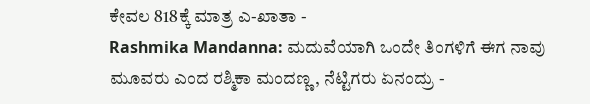ಕೇವಲ 818ಕ್ಕೆ ಮಾತ್ರ ಎ-ಖಾತಾ -
Rashmika Mandanna: ಮದುವೆಯಾಗಿ ಒಂದೇ ತಿಂಗಳಿಗೆ ಈಗ ನಾವು ಮೂವರು ಎಂದ ರಶ್ಮಿಕಾ ಮಂದಣ್ಣ, ನೆಟ್ಟಿಗರು ಏನಂದ್ರು -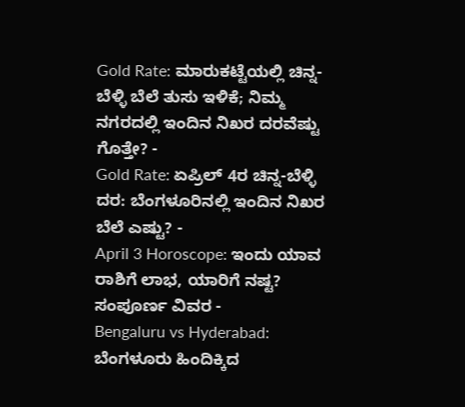Gold Rate: ಮಾರುಕಟ್ಟೆಯಲ್ಲಿ ಚಿನ್ನ-ಬೆಳ್ಳಿ ಬೆಲೆ ತುಸು ಇಳಿಕೆ; ನಿಮ್ಮ ನಗರದಲ್ಲಿ ಇಂದಿನ ನಿಖರ ದರವೆಷ್ಟು ಗೊತ್ತೇ? -
Gold Rate: ಏಪ್ರಿಲ್ 4ರ ಚಿನ್ನ-ಬೆಳ್ಳಿ ದರ: ಬೆಂಗಳೂರಿನಲ್ಲಿ ಇಂದಿನ ನಿಖರ ಬೆಲೆ ಎಷ್ಟು? -
April 3 Horoscope: ಇಂದು ಯಾವ ರಾಶಿಗೆ ಲಾಭ, ಯಾರಿಗೆ ನಷ್ಟ? ಸಂಪೂರ್ಣ ವಿವರ -
Bengaluru vs Hyderabad: ಬೆಂಗಳೂರು ಹಿಂದಿಕ್ಕಿದ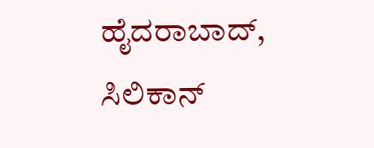ಹೈದರಾಬಾದ್, ಸಿಲಿಕಾನ್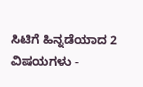ಸಿಟಿಗೆ ಹಿನ್ನಡೆಯಾದ 2 ವಿಷಯಗಳು -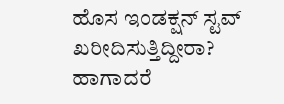ಹೊಸ ಇಂಡಕ್ಷನ್ ಸ್ಟವ್ ಖರೀದಿಸುತ್ತಿದ್ದೀರಾ? ಹಾಗಾದರೆ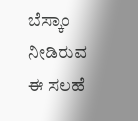ಬೆಸ್ಕಾಂ ನೀಡಿರುವ ಈ ಸಲಹೆ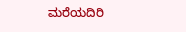ಮರೆಯದಿರಿ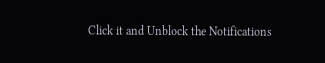Click it and Unblock the Notifications